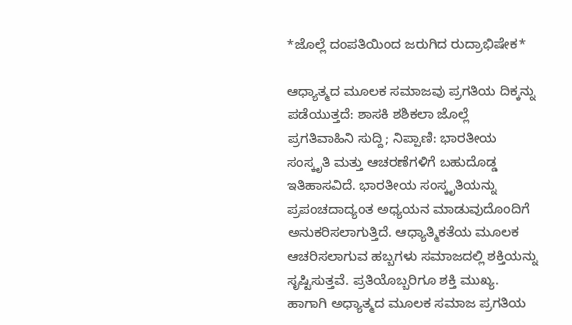*ಜೊಲ್ಲೆ ದಂಪತಿಯಿಂದ ಜರುಗಿದ ರುದ್ರಾಭಿಷೇಕ*

ಆಧ್ಯಾತ್ಮದ ಮೂಲಕ ಸಮಾಜವು ಪ್ರಗತಿಯ ದಿಕ್ಕನ್ನು ಪಡೆಯುತ್ತದೆ: ಶಾಸಕಿ ಶಶಿಕಲಾ ಜೊಲ್ಲೆ ಪ್ರಗತಿವಾಹಿನಿ ಸುದ್ದಿ; ನಿಪ್ಪಾಣಿ: ಭಾರತೀಯ ಸಂಸ್ಕೃತಿ ಮತ್ತು ಆಚರಣೆಗಳಿಗೆ ಬಹುದೊಡ್ಡ ಇತಿಹಾಸವಿದೆ. ಭಾರತೀಯ ಸಂಸ್ಕೃತಿಯನ್ನು ಪ್ರಪಂಚದಾದ್ಯಂತ ಅಧ್ಯಯನ ಮಾಡುವುದೊಂದಿಗೆ ಅನುಕರಿಸಲಾಗುತ್ತಿದೆ. ಆಧ್ಯಾತ್ಮಿಕತೆಯ ಮೂಲಕ ಆಚರಿಸಲಾಗುವ ಹಬ್ಬಗಳು ಸಮಾಜದಲ್ಲಿ ಶಕ್ತಿಯನ್ನು ಸೃಷ್ಟಿಸುತ್ತವೆ. ಪ್ರತಿಯೊಬ್ಬರಿಗೂ ಶಕ್ತಿ ಮುಖ್ಯ. ಹಾಗಾಗಿ ಅಧ್ಯಾತ್ಮದ ಮೂಲಕ ಸಮಾಜ ಪ್ರಗತಿಯ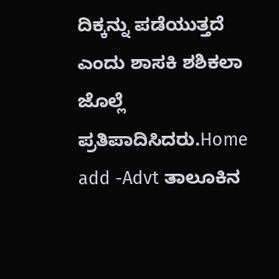ದಿಕ್ಕನ್ನು ಪಡೆಯುತ್ತದೆ ಎಂದು ಶಾಸಕಿ ಶಶಿಕಲಾ ಜೊಲ್ಲೆ ಪ್ರತಿಪಾದಿಸಿದರು.Home add -Advt ತಾಲೂಕಿನ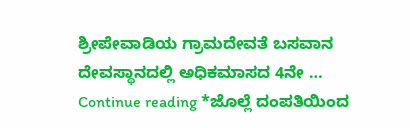ಶ್ರೀಪೇವಾಡಿಯ ಗ್ರಾಮದೇವತೆ ಬಸವಾನ ದೇವಸ್ಥಾನದಲ್ಲಿ ಅಧಿಕಮಾಸದ 4ನೇ … Continue reading *ಜೊಲ್ಲೆ ದಂಪತಿಯಿಂದ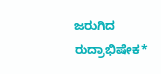ಜರುಗಿದ ರುದ್ರಾಭಿಷೇಕ*